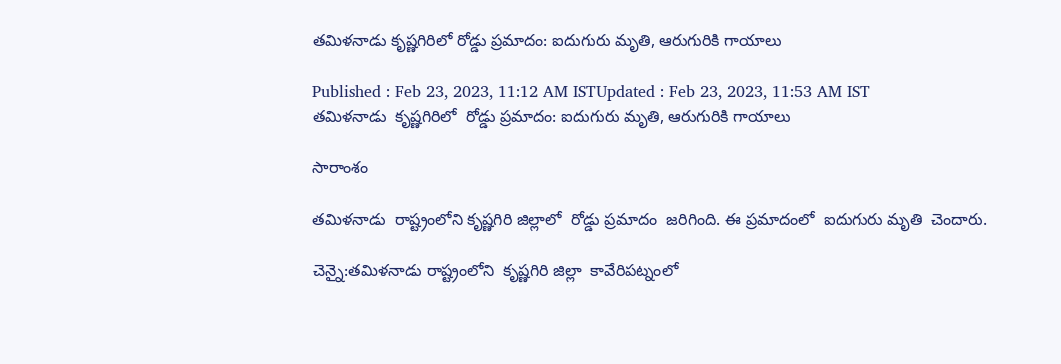తమిళనాడు కృష్ణగిరిలో రోడ్డు ప్రమాదం: ఐదుగురు మృతి, ఆరుగురికి గాయాలు

Published : Feb 23, 2023, 11:12 AM ISTUpdated : Feb 23, 2023, 11:53 AM IST
తమిళనాడు  కృష్ణగిరిలో  రోడ్డు ప్రమాదం: ఐదుగురు మృతి, ఆరుగురికి గాయాలు

సారాంశం

తమిళనాడు  రాష్ట్రంలోని కృష్ణగిరి జిల్లాలో  రోడ్డు ప్రమాదం  జరిగింది. ఈ ప్రమాదంలో  ఐదుగురు మృతి  చెందారు.

చెన్నై:తమిళనాడు రాష్ట్రంలోని  కృష్ణగిరి జిల్లా  కావేరిపట్నంలో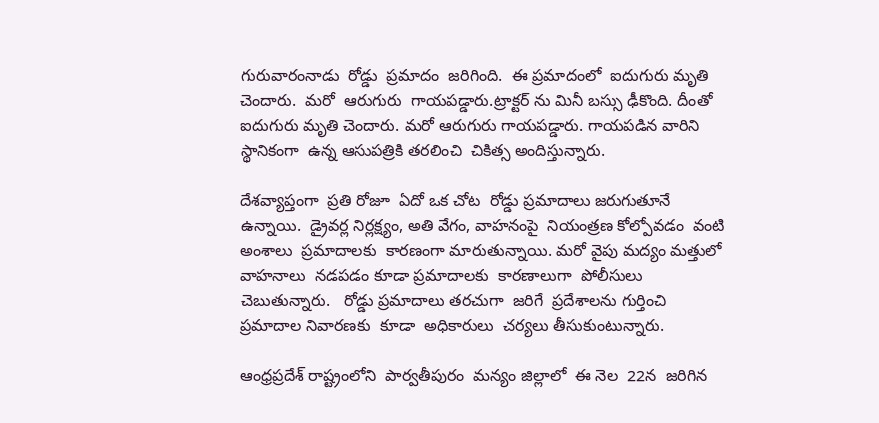గురువారంనాడు  రోడ్డు  ప్రమాదం  జరిగింది.  ఈ ప్రమాదంలో  ఐదుగురు మృతి చెందారు.  మరో  ఆరుగురు  గాయపడ్డారు.ట్రాక్టర్ ను మినీ బస్సు ఢీకొంది. దీంతో  ఐదుగురు మృతి చెందారు. మరో ఆరుగురు గాయపడ్డారు. గాయపడిన వారిని  స్థానికంగా  ఉన్న ఆసుపత్రికి తరలించి  చికిత్స అందిస్తున్నారు.

దేశవ్యాప్తంగా  ప్రతి రోజూ  ఏదో ఒక చోట  రోడ్డు ప్రమాదాలు జరుగుతూనే  ఉన్నాయి.  డ్రైవర్ల నిర్లక్ష్యం, అతి వేగం, వాహనంపై  నియంత్రణ కోల్పోవడం  వంటి  అంశాలు  ప్రమాదాలకు  కారణంగా మారుతున్నాయి. మరో వైపు మద్యం మత్తులో  వాహనాలు  నడపడం కూడా ప్రమాదాలకు  కారణాలుగా  పోలీసులు  చెబుతున్నారు.   రోడ్డు ప్రమాదాలు తరచుగా  జరిగే  ప్రదేశాలను గుర్తించి  ప్రమాదాల నివారణకు  కూడా  అధికారులు  చర్యలు తీసుకుంటున్నారు.

ఆంధ్రప్రదేశ్ రాష్ట్రంలోని  పార్వతీపురం  మన్యం జిల్లాలో  ఈ నెల  22న  జరిగిన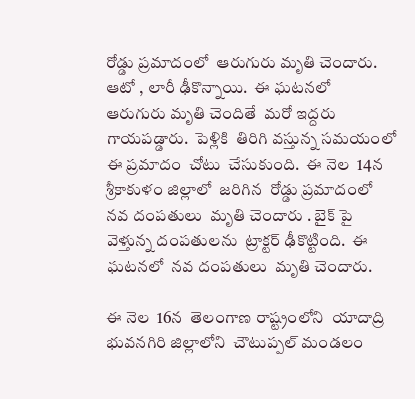రోడ్డు ప్రమాదంలో  ఆరుగురు మృతి చెందారు.  ఆటో , లారీ ఢీకొన్నాయి.  ఈ ఘటనలో  ఆరుగురు మృతి చెందితే  మరో ఇద్దరు గాయపడ్డారు.  పెళ్లికి  తిరిగి వస్తున్న సమయంలో  ఈ ప్రమాదం  చోటు  చేసుకుంది.  ఈ నెల  14న  శ్రీకాకుళం జిల్లాలో  జరిగిన  రోడ్డు ప్రమాదంలో  నవ దంపతులు  మృతి చెందారు . బైక్ పై వెళ్తున్న దంపతులను  ట్రాక్టర్ ఢీకొట్టింది.  ఈ ఘటనలో  నవ దంపతులు  మృతి చెందారు.

ఈ నెల  16న  తెలంగాణ రాష్ట్రంలోని  యాదాద్రి భువనగిరి జిల్లాలోని  చౌటుప్పల్ మండలం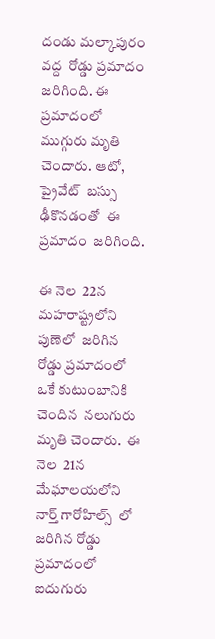దండు మల్కాపురం వద్ద  రోడ్డు ప్రమాదం జరిగింది. ఈ ప్రమాదంలో  ముగ్గురు మృతి చెందారు. ఆటో, ప్రైవేట్  బస్సు ఢీకొనడంతో  ఈ ప్రమాదం  జరిగింది.

ఈ నెల  22న మహరాష్ట్రలోని పుణెలో  జరిగిన  రోడ్డు ప్రమాదంలో  ఒకే కుటుంబానికి  చెందిన  నలుగురు మృతి చెందారు.  ఈ నెల  21న  మేఘాలయలోని నార్త్ ‌గారోహిల్స్  లో  జరిగిన రోడ్డు ప్రమాదంలో  ఐదుగురు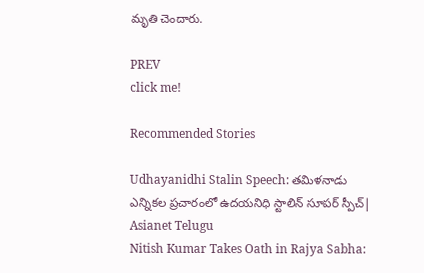మృతి చెందారు.

PREV
click me!

Recommended Stories

Udhayanidhi Stalin Speech: తమిళనాడు ఎన్నికల ప్రచారంలో ఉదయనిధి స్టాలిన్ సూపర్ స్పీచ్| Asianet Telugu
Nitish Kumar Takes Oath in Rajya Sabha: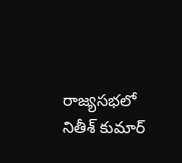రాజ్యసభలో నితీశ్ కుమార్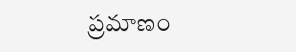ప్రమాణం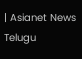| Asianet News Telugu